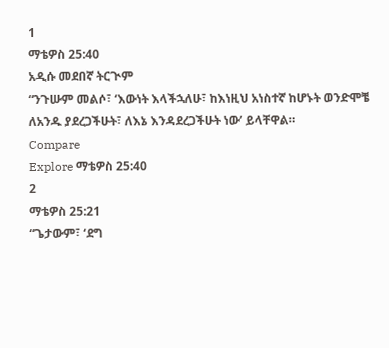1
ማቴዎስ 25:40
አዲሱ መደበኛ ትርጒም
“ንጉሡም መልሶ፣ ‘እውነት እላችኋለሁ፣ ከእነዚህ አነስተኛ ከሆኑት ወንድሞቼ ለአንዱ ያደረጋችሁት፣ ለእኔ እንዳደረጋችሁት ነው’ ይላቸዋል።
Compare
Explore ማቴዎስ 25:40
2
ማቴዎስ 25:21
“ጌታውም፣ ‘ደግ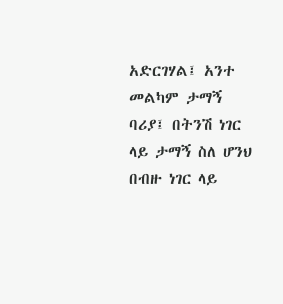አድርገሃል፤ አንተ መልካም ታማኝ ባሪያ፤ በትንሽ ነገር ላይ ታማኝ ስለ ሆንህ በብዙ ነገር ላይ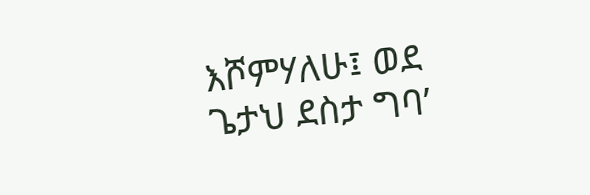እሾምሃለሁ፤ ወደ ጌታህ ደስታ ግባ’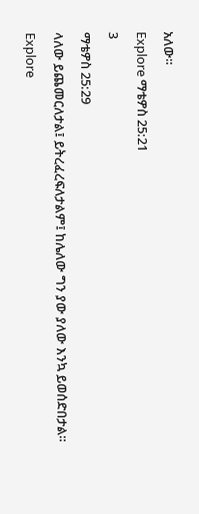አለው።
Explore ማቴዎስ 25:21
3
ማቴዎስ 25:29
ላለው ይጨመርለታል፤ ይትረፈረፍለታልም፤ ከሌለው ግን ያው ያለው እንኳ ይወሰድበታል።
Explore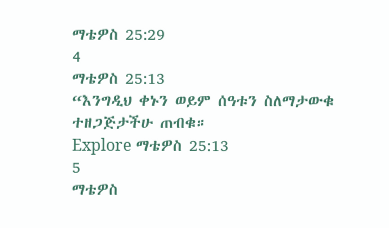ማቴዎስ 25:29
4
ማቴዎስ 25:13
“እንግዲህ ቀኑን ወይም ሰዓቱን ስለማታውቁ ተዘጋጅታችሁ ጠብቁ።
Explore ማቴዎስ 25:13
5
ማቴዎስ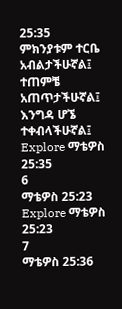25:35
ምክንያቱም ተርቤ አብልታችሁኛል፤ ተጠምቼ አጠጥታችሁኛል፤ እንግዳ ሆኜ ተቀብላችሁኛል፤
Explore ማቴዎስ 25:35
6
ማቴዎስ 25:23
Explore ማቴዎስ 25:23
7
ማቴዎስ 25:36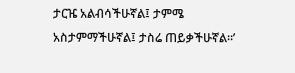ታርዤ አልብሳችሁኛል፤ ታምሜ አስታምማችሁኛል፤ ታስሬ ጠይቃችሁኛል።’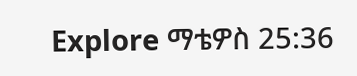Explore ማቴዎስ 25:36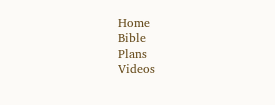Home
Bible
Plans
Videos